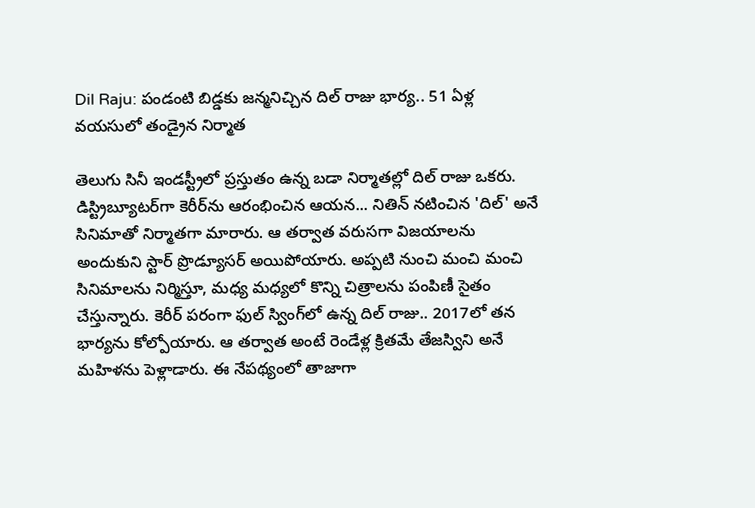Dil Raju: పండంటి బిడ్డకు జన్మనిచ్చిన దిల్ రాజు భార్య.. 51 ఏళ్ల వయసులో తండ్రైన నిర్మాత

తెలుగు సినీ ఇండస్ట్రీలో ప్రస్తుతం ఉన్న బడా నిర్మాతల్లో దిల్ రాజు ఒకరు. డిస్ట్రిబ్యూటర్‌గా కెరీర్‌ను ఆరంభించిన ఆయన... నితిన్ నటించిన 'దిల్' అనే సినిమాతో నిర్మాతగా మారారు. ఆ తర్వాత వరుసగా విజయాలను అందుకుని స్టార్ ప్రొడ్యూసర్‌ అయిపోయారు. అప్పటి నుంచి మంచి మంచి సినిమాలను నిర్మిస్తూ, మధ్య మధ్యలో కొన్ని చిత్రాలను పంపిణీ సైతం చేస్తున్నారు. కెరీర్ పరంగా ఫుల్ స్వింగ్‌లో ఉన్న దిల్ రాజు.. 2017లో తన భార్యను కోల్పోయారు. ఆ తర్వాత అంటే రెండేళ్ల క్రితమే తేజస్విని అనే మహిళను పెళ్లాడారు. ఈ నేపథ్యంలో తాజాగా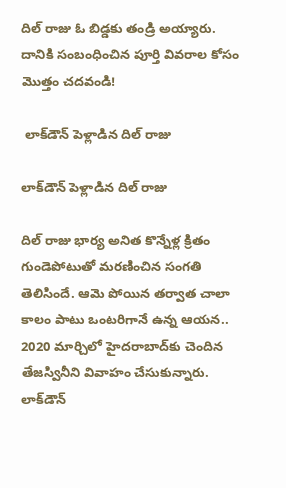దిల్ రాజు ఓ బిడ్డకు తండ్రి అయ్యారు. దానికి సంబంధించిన పూర్తి వివరాల కోసం మొత్తం చదవండి!

 లాక్‌డౌన్ పెళ్లాడిన దిల్ రాజు

లాక్‌డౌన్ పెళ్లాడిన దిల్ రాజు

దిల్ రాజు భార్య అనిత కొన్నేళ్ల క్రితం గుండెపోటుతో మరణించిన సంగతి తెలిసిందే. ఆమె పోయిన తర్వాత చాలా కాలం పాటు ఒంటరిగానే ఉన్న ఆయన.. 2020 మార్చిలో హైదరాబాద్‌కు చెందిన తేజస్వినీని వివాహం చేసుకున్నారు. లాక్‌డౌన్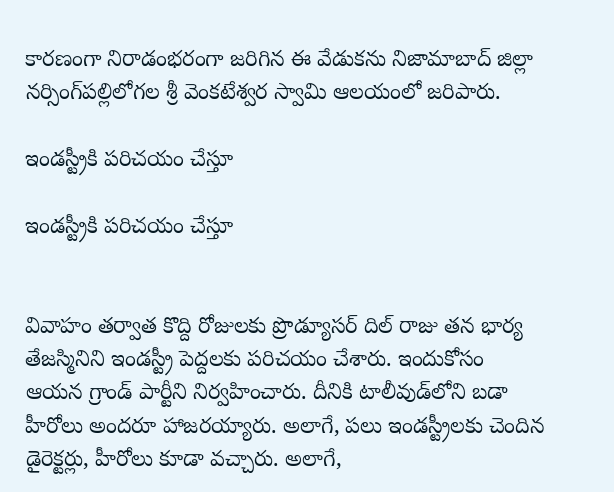కారణంగా నిరాడంభరంగా జరిగిన ఈ వేడుకను నిజామాబాద్‌ జిల్లా నర్సింగ్‌పల్లిలోగల శ్రీ వెంకటేశ్వర స్వామి ఆలయంలో జరిపారు.

ఇండస్ట్రీకి పరిచయం చేస్తూ

ఇండస్ట్రీకి పరిచయం చేస్తూ


వివాహం తర్వాత కొద్ది రోజులకు ప్రొడ్యూసర్ దిల్ రాజు తన భార్య తేజస్మినిని ఇండస్ట్రీ పెద్దలకు పరిచయం చేశారు. ఇందుకోసం ఆయన గ్రాండ్ పార్టీని నిర్వహించారు. దీనికి టాలీవుడ్‌లోని బడా హీరోలు అందరూ హాజరయ్యారు. అలాగే, పలు ఇండస్ట్రీలకు చెందిన డైరెక్టర్లు, హీరోలు కూడా వచ్చారు. అలాగే,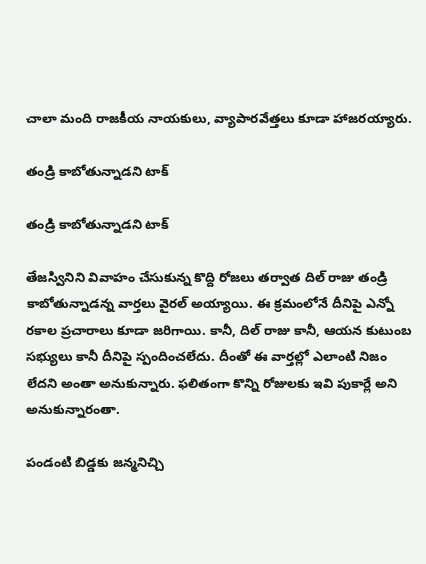చాలా మంది రాజకీయ నాయకులు, వ్యాపారవేత్తలు కూడా హాజరయ్యారు.

తండ్రి కాబోతున్నాడని టాక్

తండ్రి కాబోతున్నాడని టాక్

తేజస్వినిని వివాహం చేసుకున్న కొద్ది రోజలు తర్వాత దిల్ రాజు తండ్రి కాబోతున్నాడన్న వార్తలు వైరల్ అయ్యాయి. ఈ క్రమంలోనే దీనిపై ఎన్నో రకాల ప్రచారాలు కూడా జరిగాయి. కానీ, దిల్ రాజు కానీ, ఆయన కుటుంబ సభ్యులు కానీ దీనిపై స్పందించలేదు. దీంతో ఈ వార్తల్లో ఎలాంటి నిజం లేదని అంతా అనుకున్నారు. ఫలితంగా కొన్ని రోజులకు ఇవి పుకార్లే అని అనుకున్నారంతా.

పండంటి బిడ్డకు జన్మనిచ్చి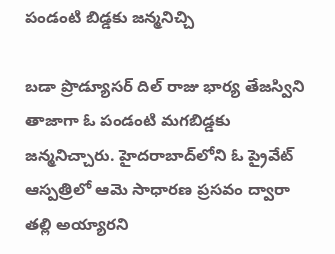పండంటి బిడ్డకు జన్మనిచ్చి

బడా ప్రొడ్యూసర్ దిల్ రాజు భార్య తేజస్విని తాజాగా ఓ పండంటి మగబిడ్డకు జన్మనిచ్చారు. హైదరాబాద్‌లోని ఓ ప్రైవేట్ ఆస్పత్రిలో ఆమె సాధారణ ప్రసవం ద్వారా తల్లి అయ్యారని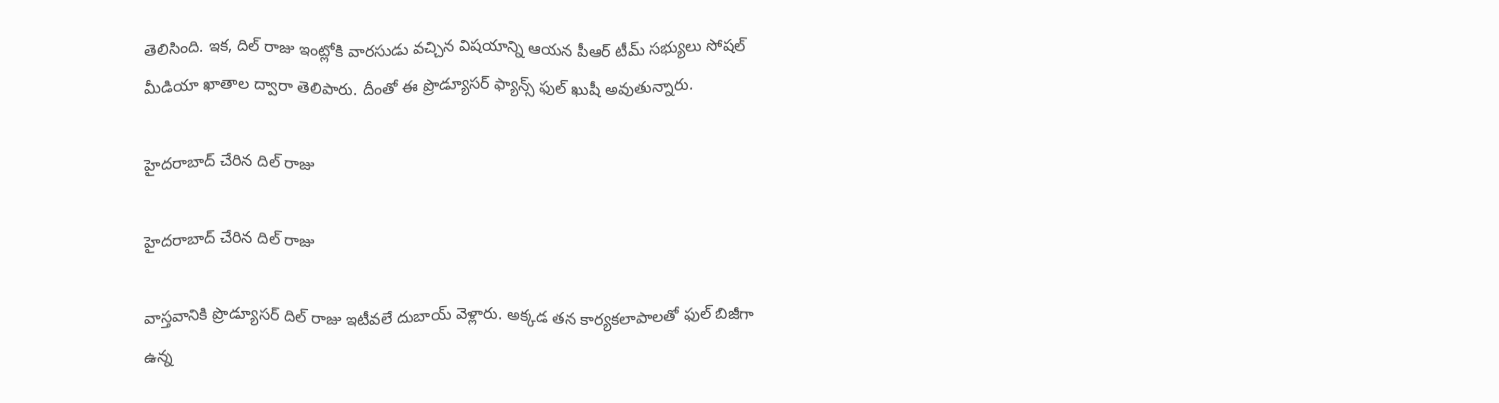తెలిసింది. ఇక, దిల్ రాజు ఇంట్లోకి వారసుడు వచ్చిన విషయాన్ని ఆయన పీఆర్ టీమ్ సభ్యులు సోషల్ మీడియా ఖాతాల ద్వారా తెలిపారు. దీంతో ఈ ప్రొడ్యూసర్ ఫ్యాన్స్ ఫుల్ ఖుషీ అవుతున్నారు.

హైదరాబాద్ చేరిన దిల్ రాజు

హైదరాబాద్ చేరిన దిల్ రాజు

వాస్తవానికి ప్రొడ్యూసర్ దిల్ రాజు ఇటీవలే దుబాయ్ వెళ్లారు. అక్కడ తన కార్యకలాపాలతో ఫుల్ బిజీగా ఉన్న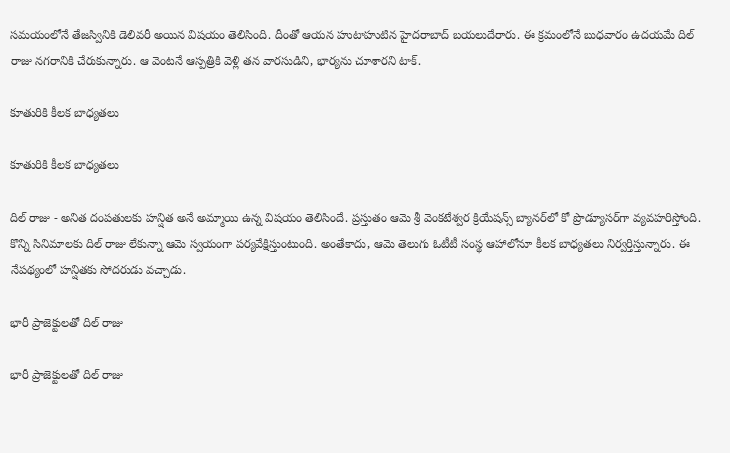సమయంలోనే తేజస్వినికి డెలివరీ అయిన విషయం తెలిసింది. దీంతో ఆయన హుటాహుటిన హైదరాబాద్‌ బయలుదేరారు. ఈ క్రమంలోనే బుధవారం ఉదయమే దిల్ రాజు నగరానికి చేరుకున్నారు. ఆ వెంటనే ఆస్పత్రికి వెళ్లి తన వారసుడిని, భార్యను చూశారని టాక్.

కూతురికి కీలక బాధ్యతలు

కూతురికి కీలక బాధ్యతలు

దిల్ రాజు - అనిత దంపతులకు హన్షిత అనే అమ్మాయి ఉన్న విషయం తెలిసిందే. ప్రస్తుతం ఆమె శ్రీ వెంకటేశ్వర క్రియేషన్స్ బ్యానర్‌లో కో ప్రొడ్యూసర్‌గా వ్యవహరిస్తోంది. కొన్ని సినిమాలకు దిల్ రాజు లేకున్నా ఆమె స్వయంగా పర్యవేక్షిస్తుంటుంది. అంతేకాదు, ఆమె తెలుగు ఓటీటీ సంస్థ ఆహాలోనూ కీలక బాధ్యతలు నిర్వర్తిస్తున్నారు. ఈ నేపథ్యంలో హన్షితకు సోదరుడు వచ్చాడు.

భారీ ప్రాజెక్టులతో దిల్ రాజు

భారీ ప్రాజెక్టులతో దిల్ రాజు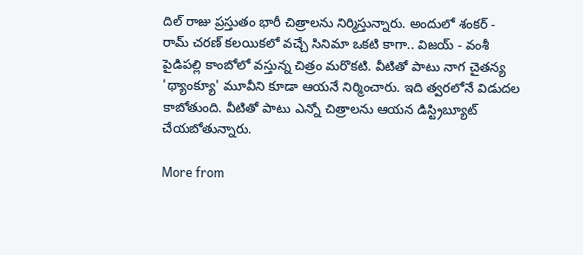దిల్ రాజు ప్రస్తుతం భారీ చిత్రాలను నిర్మిస్తున్నారు. అందులో శంకర్ - రామ్ చరణ్ కలయికలో వచ్చే సినిమా ఒకటి కాగా.. విజయ్ - వంశీ పైడిపల్లి కాంబోలో వస్తున్న చిత్రం మరొకటి. వీటితో పాటు నాగ చైతన్య 'థ్యాంక్యూ' మూవీని కూడా ఆయనే నిర్మించారు. ఇది త్వరలోనే విడుదల కాబోతుంది. వీటితో పాటు ఎన్నో చిత్రాలను ఆయన డిస్ట్రిబ్యూట్ చేయబోతున్నారు.

More from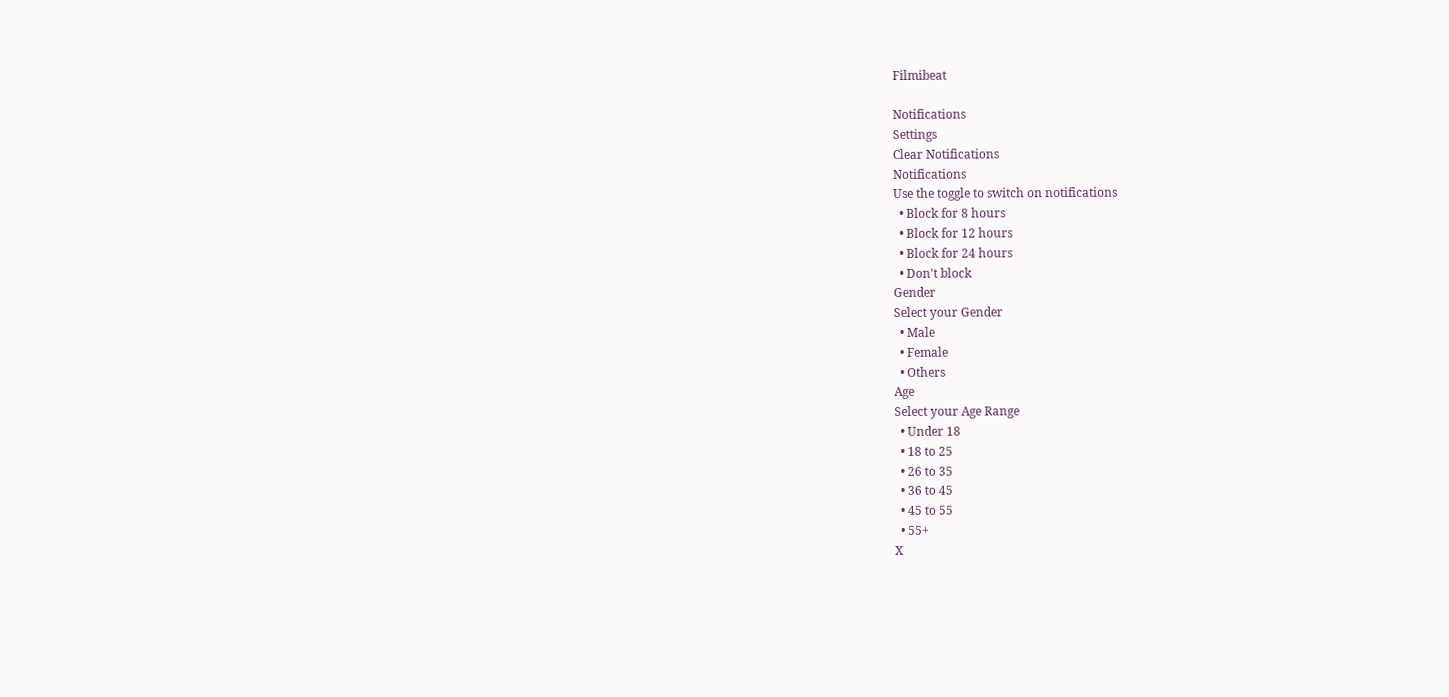Filmibeat

Notifications
Settings
Clear Notifications
Notifications
Use the toggle to switch on notifications
  • Block for 8 hours
  • Block for 12 hours
  • Block for 24 hours
  • Don't block
Gender
Select your Gender
  • Male
  • Female
  • Others
Age
Select your Age Range
  • Under 18
  • 18 to 25
  • 26 to 35
  • 36 to 45
  • 45 to 55
  • 55+
X